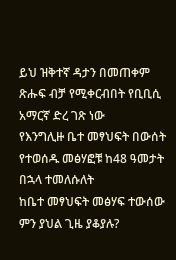ይህ ዝቅተኛ ዳታን በመጠቀም ጽሑፍ ብቻ የሚቀርብበት የቢቢሲ አማርኛ ድረ ገጽ ነው
የእንግሊዙ ቤተ መፃህፍት በውሰት የተወሰዱ መፅሃፎቹ ከ48 ዓመታት በኋላ ተመለሱለት
ከቤተ መፃህፍት መፅሃፍ ተውሰው ምን ያህል ጊዜ ያቆያሉ?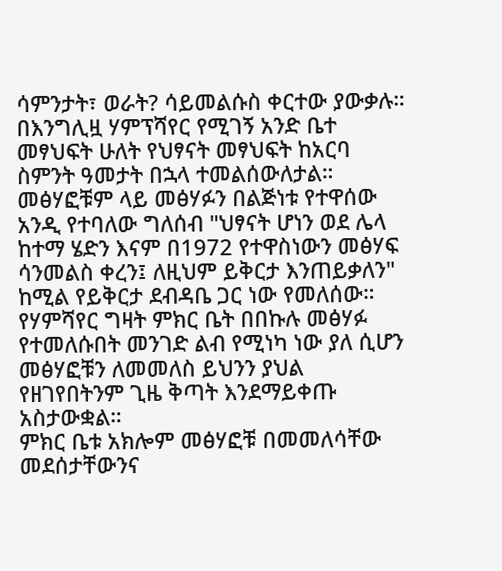ሳምንታት፣ ወራት? ሳይመልሱስ ቀርተው ያውቃሉ።
በእንግሊዟ ሃምፕሻየር የሚገኝ አንድ ቤተ መፃህፍት ሁለት የህፃናት መፃህፍት ከአርባ ስምንት ዓመታት በኋላ ተመልሰውለታል።
መፅሃፎቹም ላይ መፅሃፉን በልጅነቱ የተዋሰው አንዲ የተባለው ግለሰብ "ህፃናት ሆነን ወደ ሌላ ከተማ ሄድን እናም በ1972 የተዋስነውን መፅሃፍ ሳንመልስ ቀረን፤ ለዚህም ይቅርታ እንጠይቃለን" ከሚል የይቅርታ ደብዳቤ ጋር ነው የመለሰው።
የሃምሻየር ግዛት ምክር ቤት በበኩሉ መፅሃፉ የተመለሱበት መንገድ ልብ የሚነካ ነው ያለ ሲሆን መፅሃፎቹን ለመመለስ ይህንን ያህል የዘገየበትንም ጊዜ ቅጣት እንደማይቀጡ አስታውቋል።
ምክር ቤቱ አክሎም መፅሃፎቹ በመመለሳቸው መደሰታቸውንና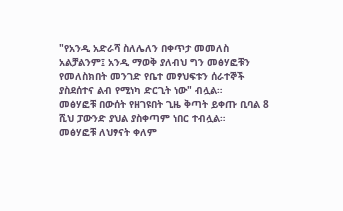"የአንዲ አድራሻ ስለሌለን በቀጥታ መመለስ አልቻልንም፤ አንዲ ማወቅ ያለብህ ግን መፅሃፎቹን የመለስክበት መንገድ የቤተ መፃህፍቱን ሰራተኞች ያስደሰተና ልብ የሚነካ ድርጊት ነው" ብሏል።
መፅሃፎቹ በውሰት የዘገዩበት ጊዜ ቅጣት ይቀጡ ቢባል 8 ሺህ ፓውንድ ያህል ያስቀጣም ነበር ተብሏል።
መፅሃፎቹ ለህፃናት ቀለም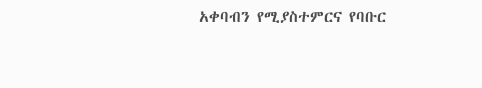አቀባብን የሚያስተምርና የባቡር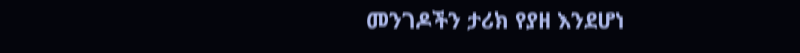መንገዶችን ታሪክ የያዘ እንደሆነ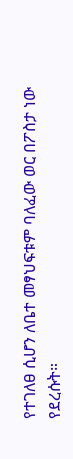የተገለፀ ሲሆን ለቤተ መፃህፍቱም ባለፈው ወር በፖስታ ነው የደረሱት።